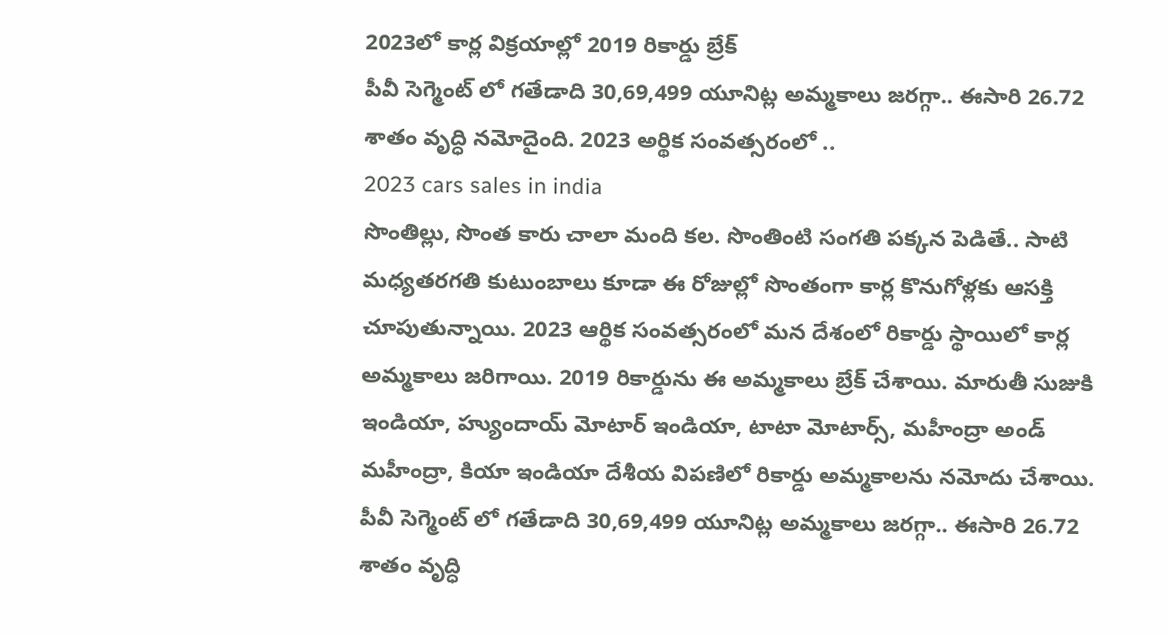2023లో కార్ల విక్రయాల్లో 2019 రికార్డు బ్రేక్
పీవీ సెగ్మెంట్ లో గతేడాది 30,69,499 యూనిట్ల అమ్మకాలు జరగ్గా.. ఈసారి 26.72 శాతం వృద్ధి నమోదైంది. 2023 అర్థిక సంవత్సరంలో ..
2023 cars sales in india
సొంతిల్లు, సొంత కారు చాలా మంది కల. సొంతింటి సంగతి పక్కన పెడితే.. సాటి మధ్యతరగతి కుటుంబాలు కూడా ఈ రోజుల్లో సొంతంగా కార్ల కొనుగోళ్లకు ఆసక్తి చూపుతున్నాయి. 2023 ఆర్థిక సంవత్సరంలో మన దేశంలో రికార్డు స్థాయిలో కార్ల అమ్మకాలు జరిగాయి. 2019 రికార్డును ఈ అమ్మకాలు బ్రేక్ చేశాయి. మారుతీ సుజుకి ఇండియా, హ్యుందాయ్ మోటార్ ఇండియా, టాటా మోటార్స్, మహీంద్రా అండ్ మహీంద్రా, కియా ఇండియా దేశీయ విపణిలో రికార్డు అమ్మకాలను నమోదు చేశాయి.
పీవీ సెగ్మెంట్ లో గతేడాది 30,69,499 యూనిట్ల అమ్మకాలు జరగ్గా.. ఈసారి 26.72 శాతం వృద్ధి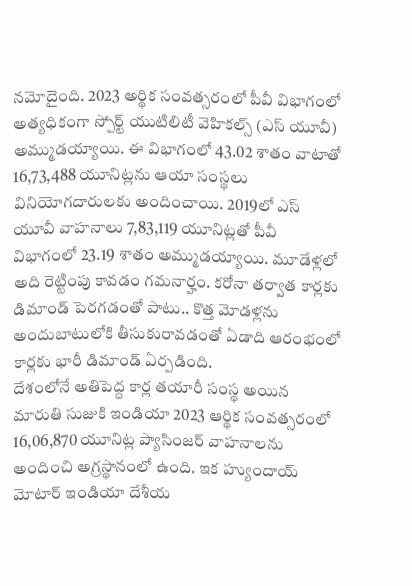నమోదైంది. 2023 అర్థిక సంవత్సరంలో పీవీ విభాగంలో అత్యధికంగా స్పోర్ట్ యుటిలిటీ వెహికల్స్ (ఎస్ యూవీ) అమ్ముడయ్యాయి. ఈ విభాగంలో 43.02 శాతం వాటాతో 16,73,488 యూనిట్లను ఆయా సంస్థలు వినియోగదారులకు అందించాయి. 2019లో ఎస్ యూవీ వాహనాలు 7,83,119 యూనిట్లతో పీవీ విభాగంలో 23.19 శాతం అమ్ముడయ్యాయి. మూడేళ్లలో అది రెట్టింపు కావడం గమనార్హం. కరోనా తర్వాత కార్లకు డిమాండ్ పెరగడంతో పాటు.. కొత్త మోడళ్లను అందుబాటులోకి తీసుకురావడంతో ఏడాది ఆరంభంలో కార్లకు భారీ డిమాండ్ ఏర్పడింది.
దేశంలోనే అతిపెద్ద కార్ల తయారీ సంస్థ అయిన మారుతి సుజుకి ఇండియా 2023 ఆర్థిక సంవత్సరంలో 16,06,870 యూనిట్ల ప్యాసింజర్ వాహనాలను అందించి అగ్రస్థానంలో ఉంది. ఇక హ్యుందాయ్ మోటార్ ఇండియా దేశీయ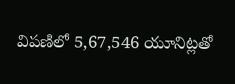విపణిలో 5,67,546 యూనిట్లతో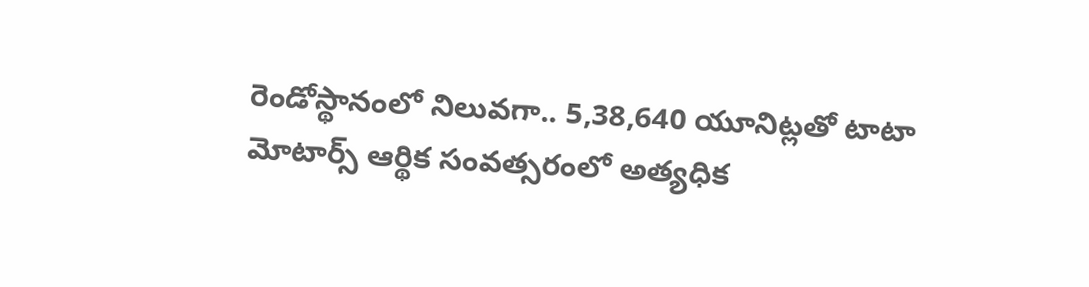రెండోస్థానంలో నిలువగా.. 5,38,640 యూనిట్లతో టాటా మోటార్స్ ఆర్థిక సంవత్సరంలో అత్యధిక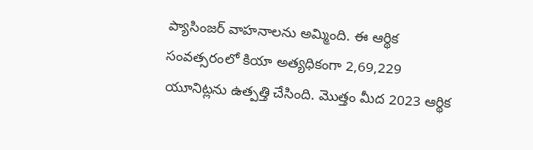ప్యాసింజర్ వాహనాలను అమ్మింది. ఈ ఆర్థిక సంవత్సరంలో కియా అత్యధికంగా 2,69,229 యూనిట్లను ఉత్పత్తి చేసింది. మొత్తం మీద 2023 ఆర్థిక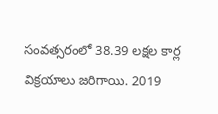సంవత్సరంలో 38.39 లక్షల కార్ల విక్రయాలు జరిగాయి. 2019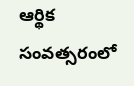ఆర్థిక సంవత్సరంలో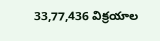33,77,436 విక్రయాల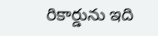రికార్డును ఇది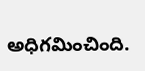అధిగమించింది.